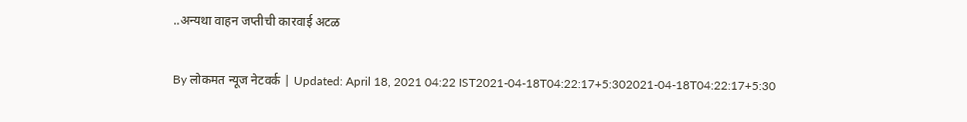..अन्यथा वाहन जप्तीची कारवाई अटळ

By लोकमत न्यूज नेटवर्क | Updated: April 18, 2021 04:22 IST2021-04-18T04:22:17+5:302021-04-18T04:22:17+5:30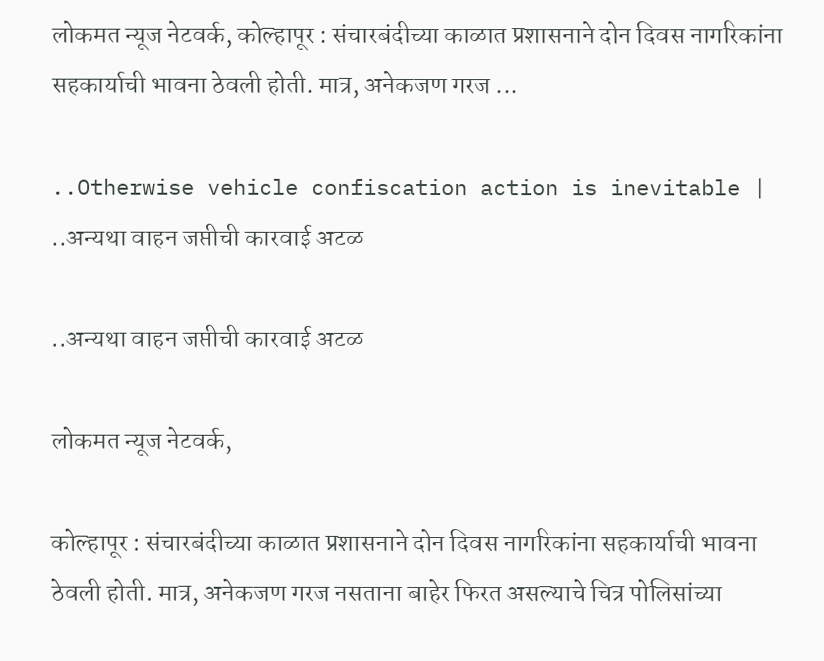लोकमत न्यूज नेटवर्क, कोल्हापूर : संचारबंदीच्या काळात प्रशासनाने दोन दिवस नागरिकांना सहकार्याची भावना ठेवली होती. मात्र, अनेकजण गरज ...

..Otherwise vehicle confiscation action is inevitable | ..अन्यथा वाहन जप्तीची कारवाई अटळ

..अन्यथा वाहन जप्तीची कारवाई अटळ

लोकमत न्यूज नेटवर्क,

कोल्हापूर : संचारबंदीच्या काळात प्रशासनाने दोन दिवस नागरिकांना सहकार्याची भावना ठेवली होती. मात्र, अनेकजण गरज नसताना बाहेर फिरत असल्याचे चित्र पोलिसांच्या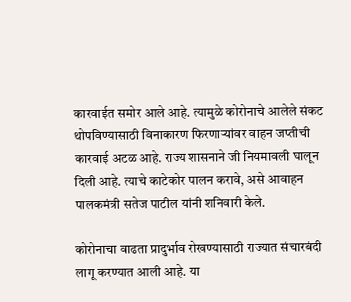कारवाईत समोर आले आहे. त्यामुळे कोरोनाचे आलेले संकट थोपविण्यासाठी विनाकारण फिरणाऱ्यांवर वाहन जप्तीची कारवाई अटळ आहे. राज्य शासनाने जी नियमावली घालून दिली आहे. त्याचे काटेकोर पालन करावे, असे आवाहन पालकमंत्री सतेज पाटील यांनी शनिवारी केले.

कोरोनाचा वाढता प्रादुर्भाव रोखण्यासाठी राज्यात संचारबंदी लागू करण्यात आली आहे. या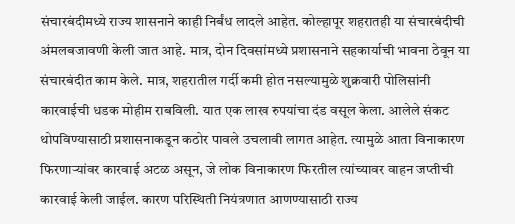संचारबंदीमध्ये राज्य शासनाने काही निर्बंध लादले आहेत. कोल्हापूर शहरातही या संचारबंदीची अंमलबजावणी केली जात आहे. मात्र, दोन दिवसांमध्ये प्रशासनाने सहकार्याची भावना ठेवून या संचारबंदीत काम केले. मात्र, शहरातील गर्दी कमी होत नसल्यामुळे शुक्रवारी पोलिसांनी कारवाईची धडक मोहीम राबविली. यात एक लाख रुपयांचा दंड वसूल केला. आलेले संकट थोपविण्यासाठी प्रशासनाकडून कठोर पावले उचलावी लागत आहेत. त्यामुळे आता विनाकारण फिरणाऱ्यांवर कारवाई अटळ असून, जे लोक विनाकारण फिरतील त्यांच्यावर वाहन जप्तीची कारवाई केली जाईल. कारण परिस्थिती नियंत्रणात आणण्यासाठी राज्य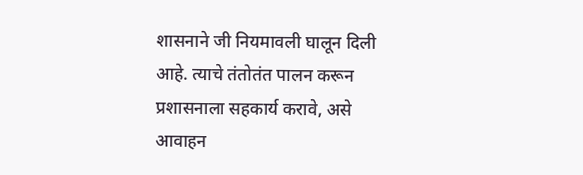शासनाने जी नियमावली घालून दिली आहे. त्याचे तंतोतंत पालन करून प्रशासनाला सहकार्य करावे, असे आवाहन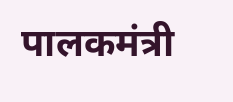पालकमंत्री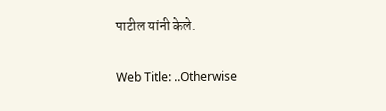पाटील यांनी केले.

Web Title: ..Otherwise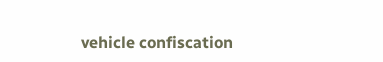vehicle confiscation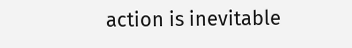action is inevitable